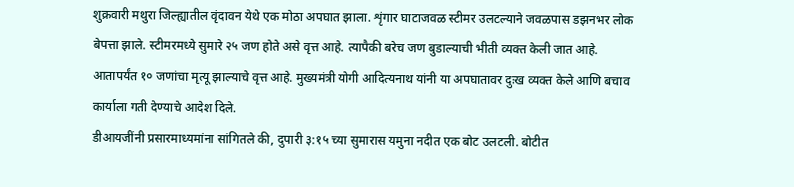शुक्रवारी मथुरा जिल्ह्यातील वृंदावन येथे एक मोठा अपघात झाला. शृंगार घाटाजवळ स्टीमर उलटल्याने जवळपास डझनभर लोक बेपत्ता झाले. स्टीमरमध्ये सुमारे २५ जण होते असे वृत्त आहे. त्यापैकी बरेच जण बुडाल्याची भीती व्यक्त केली जात आहे. आतापर्यंत १० जणांचा मृत्यू झाल्याचे वृत्त आहे. मुख्यमंत्री योगी आदित्यनाथ यांनी या अपघातावर दुःख व्यक्त केले आणि बचाव कार्याला गती देण्याचे आदेश दिले.
डीआयजींनी प्रसारमाध्यमांना सांगितले की, दुपारी ३:१५ च्या सुमारास यमुना नदीत एक बोट उलटली. बोटीत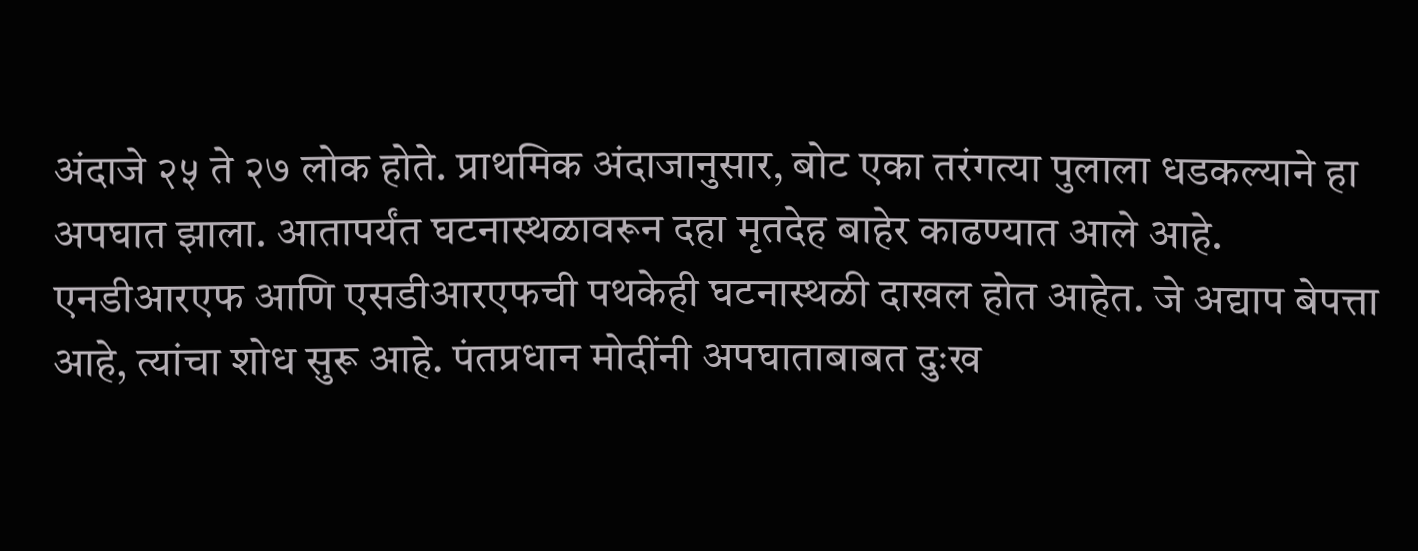अंदाजे २५ ते २७ लोक होते. प्राथमिक अंदाजानुसार, बोट एका तरंगत्या पुलाला धडकल्याने हा अपघात झाला. आतापर्यंत घटनास्थळावरून दहा मृतदेह बाहेर काढण्यात आले आहे. एनडीआरएफ आणि एसडीआरएफची पथकेही घटनास्थळी दाखल होत आहेत. जे अद्याप बेपत्ता आहे, त्यांचा शोध सुरू आहे. पंतप्रधान मोदींनी अपघाताबाबत दुःख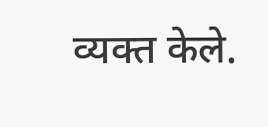व्यक्त केले.